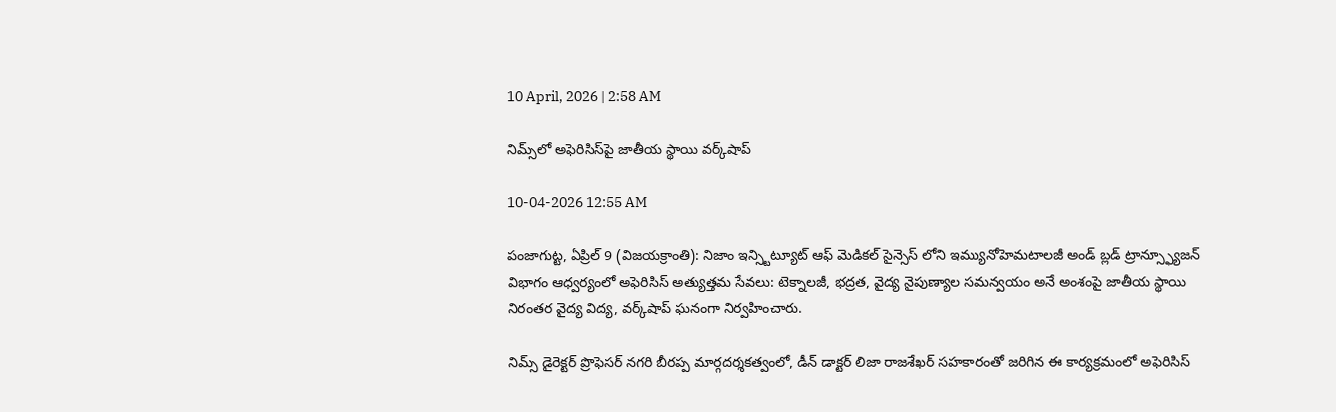10 April, 2026 | 2:58 AM

నిమ్స్‌లో అఫెరిసిస్‌పై జాతీయ స్థాయి వర్క్‌షాప్

10-04-2026 12:55 AM

పంజాగుట్ట, ఏప్రిల్ 9 (విజయక్రాంతి): నిజాం ఇన్స్టిట్యూట్ ఆఫ్ మెడికల్ సైన్సెస్ లోని ఇమ్యునోహెమటాలజీ అండ్ బ్లడ్ ట్రాన్స్ఫ్యూజన్ విభాగం ఆధ్వర్యంలో అఫెరిసిస్ అత్యుత్తమ సేవలు: టెక్నాలజీ, భద్రత, వైద్య నైపుణ్యాల సమన్వయం అనే అంశంపై జాతీయ స్థాయి నిరంతర వైద్య విద్య, వర్క్‌షాప్ ఘనంగా నిర్వహించారు.

నిమ్స్ డైరెక్టర్ ప్రొఫెసర్ నగరి బీరప్ప మార్గదర్శకత్వంలో, డీన్ డాక్టర్ లిజా రాజశేఖర్ సహకారంతో జరిగిన ఈ కార్యక్రమంలో అఫెరిసిస్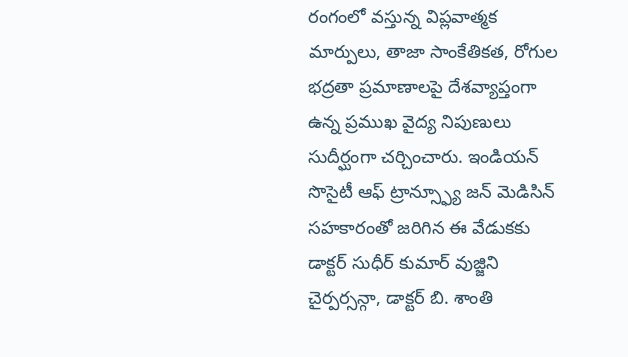రంగంలో వస్తున్న విప్లవాత్మక మార్పులు, తాజా సాంకేతికత, రోగుల భద్రతా ప్రమాణాలపై దేశవ్యాప్తంగా ఉన్న ప్రముఖ వైద్య నిపుణులు సుదీర్ఘంగా చర్చించారు. ఇండియన్ సొసైటీ ఆఫ్ ట్రాన్స్ఫ్యూ జన్ మెడిసిన్ సహకారంతో జరిగిన ఈ వేడుకకు డాక్టర్ సుధీర్ కుమార్ వుజ్జిని చైర్పర్సన్గా, డాక్టర్ బి. శాంతి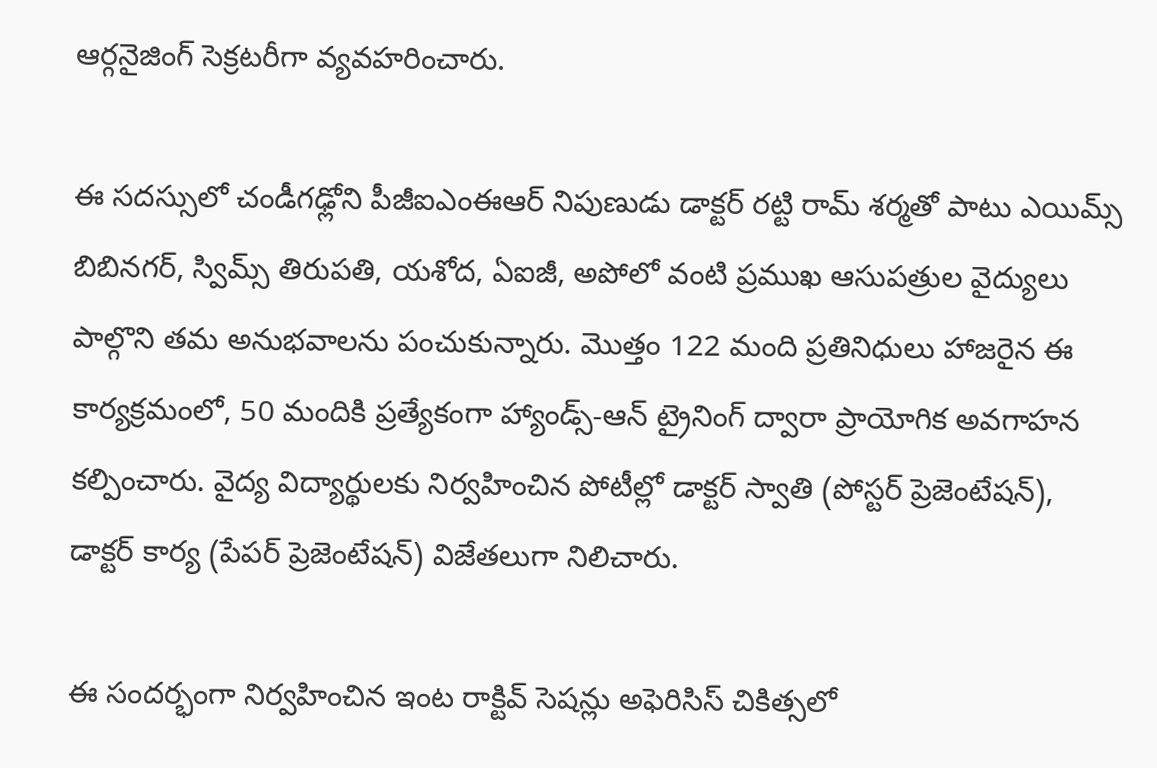ఆర్గనైజింగ్ సెక్రటరీగా వ్యవహరించారు.

ఈ సదస్సులో చండీగఢ్లోని పీజీఐఎంఈఆర్ నిపుణుడు డాక్టర్ రట్టి రామ్ శర్మతో పాటు ఎయిమ్స్ బిబినగర్, స్విమ్స్ తిరుపతి, యశోద, ఏఐజీ, అపోలో వంటి ప్రముఖ ఆసుపత్రుల వైద్యులు పాల్గొని తమ అనుభవాలను పంచుకున్నారు. మొత్తం 122 మంది ప్రతినిధులు హాజరైన ఈ కార్యక్రమంలో, 50 మందికి ప్రత్యేకంగా హ్యాండ్స్-ఆన్ ట్రైనింగ్ ద్వారా ప్రాయోగిక అవగాహన కల్పించారు. వైద్య విద్యార్థులకు నిర్వహించిన పోటీల్లో డాక్టర్ స్వాతి (పోస్టర్ ప్రెజెంటేషన్), డాక్టర్ కార్య (పేపర్ ప్రెజెంటేషన్) విజేతలుగా నిలిచారు.

ఈ సందర్భంగా నిర్వహించిన ఇంట రాక్టివ్ సెషన్లు అఫెరిసిస్ చికిత్సలో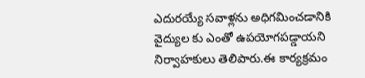ఎదురయ్యే సవాళ్లను అధిగమించడానికి వైద్యుల కు ఎంతో ఉపయోగపడ్డాయని నిర్వాహకులు తెలిపారు.ఈ కార్యక్రమం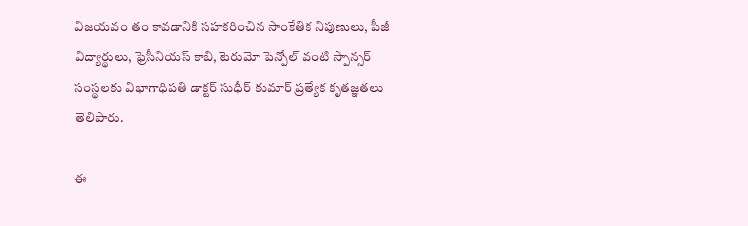విజయవం తం కావడానికి సహకరించిన సాంకేతిక నిపుణులు, పీజీ విద్యార్థులు, ఫ్రెసీనియస్ కాబి, టెరుమో పెన్పోల్ వంటి స్పాన్సర్ సంస్థలకు విభాగాధిపతి డాక్టర్ సుధీర్ కుమార్ ప్రత్యేక కృతజ్ఞతలు తెలిపారు.

ఈ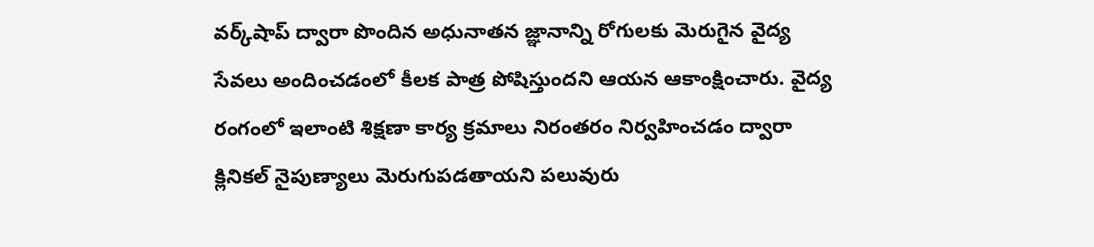వర్క్‌షాప్ ద్వారా పొందిన అధునాతన జ్ఞానాన్ని రోగులకు మెరుగైన వైద్య సేవలు అందించడంలో కీలక పాత్ర పోషిస్తుందని ఆయన ఆకాంక్షించారు. వైద్య రంగంలో ఇలాంటి శిక్షణా కార్య క్రమాలు నిరంతరం నిర్వహించడం ద్వారా క్లినికల్ నైపుణ్యాలు మెరుగుపడతాయని పలువురు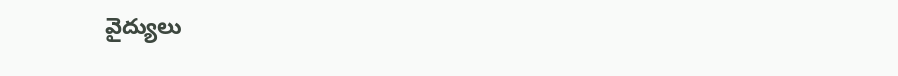వైద్యులు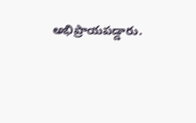అభిప్రాయపడ్డారు.